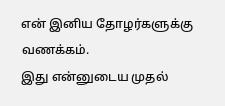என் இனிய தோழர்களுக்கு வணக்கம்.
இது என்னுடைய முதல்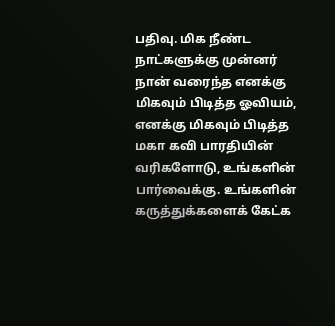பதிவு. மிக நீண்ட நாட்களுக்கு முன்னர் நான் வரைந்த எனக்கு மிகவும் பிடித்த ஓவியம், எனக்கு மிகவும் பிடித்த மகா கவி பாரதியின் வரிகளோடு, உங்களின் பார்வைக்கு. உங்களின் கருத்துக்களைக் கேட்க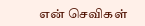என் செவிகள்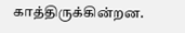காத்திருக்கின்றன.